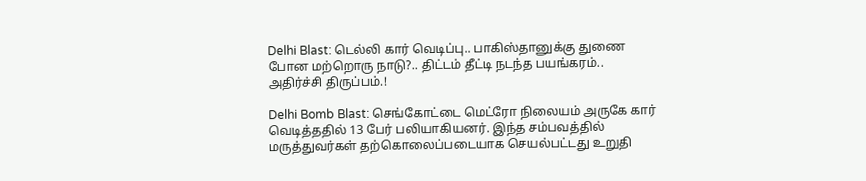Delhi Blast: டெல்லி கார் வெடிப்பு.. பாகிஸ்தானுக்கு துணை போன மற்றொரு நாடு?.. திட்டம் தீட்டி நடந்த பயங்கரம்.. அதிர்ச்சி திருப்பம்.!

Delhi Bomb Blast: செங்கோட்டை மெட்ரோ நிலையம் அருகே கார் வெடித்ததில் 13 பேர் பலியாகியனர். இந்த சம்பவத்தில் மருத்துவர்கள் தற்கொலைப்படையாக செயல்பட்டது உறுதி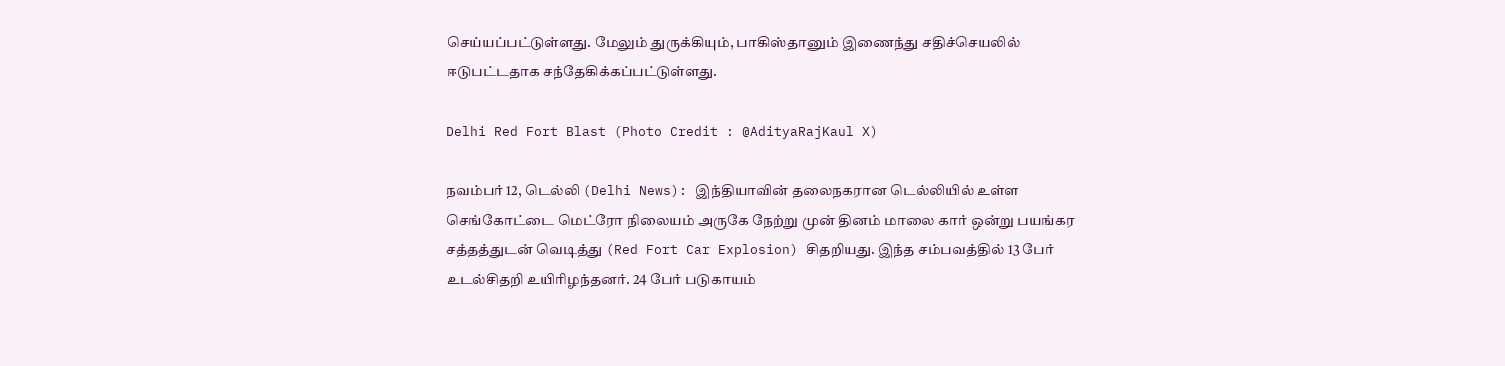செய்யப்பட்டுள்ளது. மேலும் துருக்கியும், பாகிஸ்தானும் இணைந்து சதிச்செயலில் ஈடுபட்டதாக சந்தேகிக்கப்பட்டுள்ளது.

Delhi Red Fort Blast (Photo Credit : @AdityaRajKaul X)

நவம்பர் 12, டெல்லி (Delhi News): இந்தியாவின் தலைநகரான டெல்லியில் உள்ள செங்கோட்டை மெட்ரோ நிலையம் அருகே நேற்று முன் தினம் மாலை கார் ஒன்று பயங்கர சத்தத்துடன் வெடித்து (Red Fort Car Explosion) சிதறியது. இந்த சம்பவத்தில் 13 பேர் உடல்சிதறி உயிரிழந்தனர். 24 பேர் படுகாயம்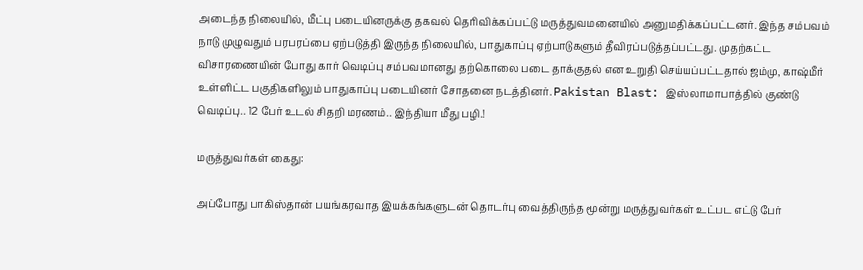அடைந்த நிலையில், மீட்பு படையினருக்கு தகவல் தெரிவிக்கப்பட்டு மருத்துவமனையில் அனுமதிக்கப்பட்டனர். இந்த சம்பவம் நாடு முழுவதும் பரபரப்பை ஏற்படுத்தி இருந்த நிலையில், பாதுகாப்பு ஏற்பாடுகளும் தீவிரப்படுத்தப்பட்டது. முதற்கட்ட விசாரணையின் போது கார் வெடிப்பு சம்பவமானது தற்கொலை படை தாக்குதல் என உறுதி செய்யப்பட்டதால் ஜம்மு, காஷ்மீர் உள்ளிட்ட பகுதிகளிலும் பாதுகாப்பு படையினர் சோதனை நடத்தினர். Pakistan Blast: இஸ்லாமாபாத்தில் குண்டு வெடிப்பு.. 12 பேர் உடல் சிதறி மரணம்.. இந்தியா மீது பழி.!

மருத்துவர்கள் கைது:

அப்போது பாகிஸ்தான் பயங்கரவாத இயக்கங்களுடன் தொடர்பு வைத்திருந்த மூன்று மருத்துவர்கள் உட்பட எட்டு பேர்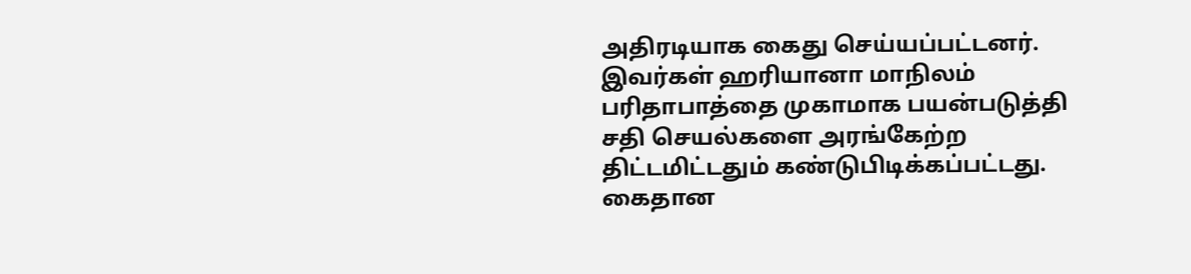அதிரடியாக கைது செய்யப்பட்டனர். இவர்கள் ஹரியானா மாநிலம் பரிதாபாத்தை முகாமாக பயன்படுத்தி சதி செயல்களை அரங்கேற்ற திட்டமிட்டதும் கண்டுபிடிக்கப்பட்டது. கைதான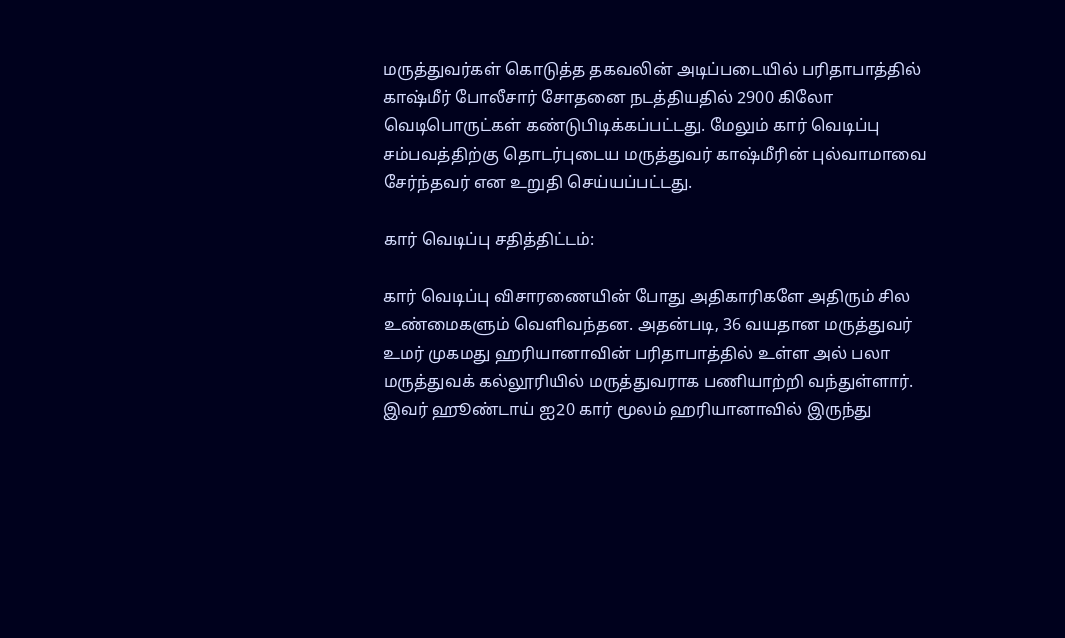மருத்துவர்கள் கொடுத்த தகவலின் அடிப்படையில் பரிதாபாத்தில் காஷ்மீர் போலீசார் சோதனை நடத்தியதில் 2900 கிலோ வெடிபொருட்கள் கண்டுபிடிக்கப்பட்டது. மேலும் கார் வெடிப்பு சம்பவத்திற்கு தொடர்புடைய மருத்துவர் காஷ்மீரின் புல்வாமாவை சேர்ந்தவர் என உறுதி செய்யப்பட்டது.

கார் வெடிப்பு சதித்திட்டம்:

கார் வெடிப்பு விசாரணையின் போது அதிகாரிகளே அதிரும் சில உண்மைகளும் வெளிவந்தன. அதன்படி, 36 வயதான மருத்துவர் உமர் முகமது ஹரியானாவின் பரிதாபாத்தில் உள்ள அல் பலா மருத்துவக் கல்லூரியில் மருத்துவராக பணியாற்றி வந்துள்ளார். இவர் ஹூண்டாய் ஐ20 கார் மூலம் ஹரியானாவில் இருந்து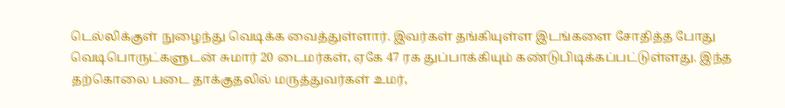டெல்லிக்குள் நுழைந்து வெடிக்க வைத்துள்ளார். இவர்கள் தங்கியுள்ள இடங்களை சோதித்த போது வெடிபொருட்களுடன் சுமார் 20 டைமர்கள், ஏகே 47 ரக துப்பாக்கியும் கண்டுபிடிக்கப்பட்டுள்ளது. இந்த தற்கொலை படை தாக்குதலில் மருத்துவர்கள் உமர்,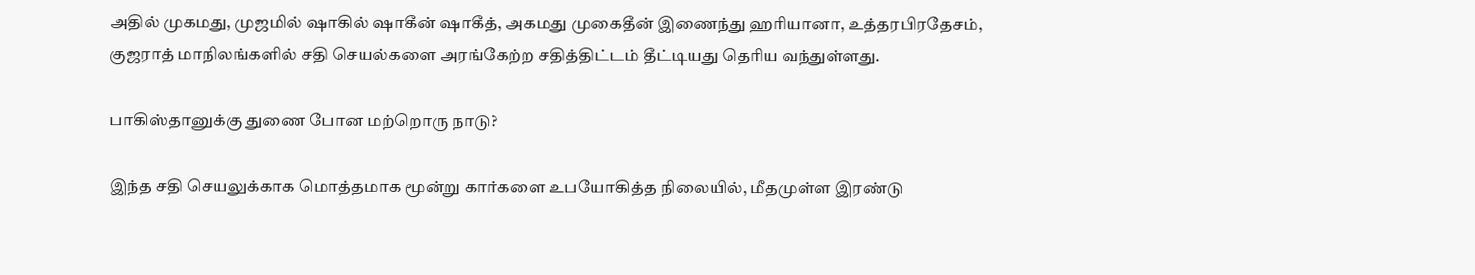அதில் முகமது, முஜமில் ஷாகில் ஷாகீன் ஷாகீத், அகமது முகைதீன் இணைந்து ஹரியானா, உத்தரபிரதேசம், குஜராத் மாநிலங்களில் சதி செயல்களை அரங்கேற்ற சதித்திட்டம் தீட்டியது தெரிய வந்துள்ளது.

பாகிஸ்தானுக்கு துணை போன மற்றொரு நாடு?

இந்த சதி செயலுக்காக மொத்தமாக மூன்று கார்களை உபயோகித்த நிலையில், மீதமுள்ள இரண்டு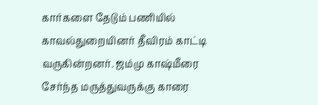கார்களை தேடும் பணியில் காவல்துறையினர் தீவிரம் காட்டி வருகின்றனர். ஜம்மு காஷ்மீரை சேர்ந்த மருத்துவருக்கு காரை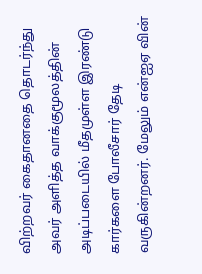விற்றவர் கைதானதை தொடர்ந்து அவர் அளித்த வாக்குமூலத்தின் அடிப்படையில் மீதமுள்ள இரண்டு கார்களை போலீசார் தேடி வருகின்றனர். மேலும் என்ஐஏ வின்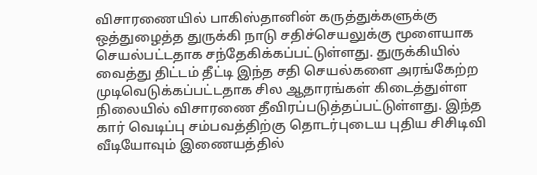விசாரணையில் பாகிஸ்தானின் கருத்துக்களுக்கு ஒத்துழைத்த துருக்கி நாடு சதிச்செயலுக்கு மூளையாக செயல்பட்டதாக சந்தேகிக்கப்பட்டுள்ளது. துருக்கியில் வைத்து திட்டம் தீட்டி இந்த சதி செயல்களை அரங்கேற்ற முடிவெடுக்கப்பட்டதாக சில ஆதாரங்கள் கிடைத்துள்ள நிலையில் விசாரணை தீவிரப்படுத்தப்பட்டுள்ளது. இந்த கார் வெடிப்பு சம்பவத்திற்கு தொடர்புடைய புதிய சிசிடிவி வீடியோவும் இணையத்தில்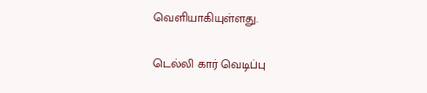வெளியாகியுள்ளது.

டெல்லி கார் வெடிப்பு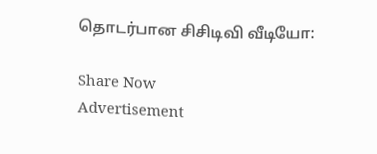தொடர்பான சிசிடிவி வீடியோ:

Share Now
Advertisement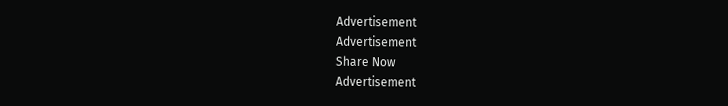Advertisement
Advertisement
Share Now
Advertisement